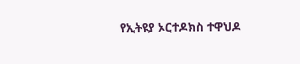የኢትዩያ ኦርተዶክስ ተዋህዶ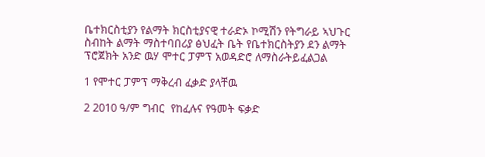ቤተክርስቲያን የልማት ክርስቲያናዊ ተራድኦ ኮሚሽን የትግራይ ኣህጉር ስብከት ልማት ማስተባበሪያ ፅህፈት ቤት የቤተክርስትያን ደን ልማት ፕሮጀክት አንድ ዉሃ ሞተር ፓምፕ አወዳድሮ ለማስራትይፈልጋል

1 የሞተር ፓምፕ ማቅረብ ፈቃድ ያላቸዉ

2 2010 ዓ/ም ግብር  የከፈሉና የዓመት ፍቃድ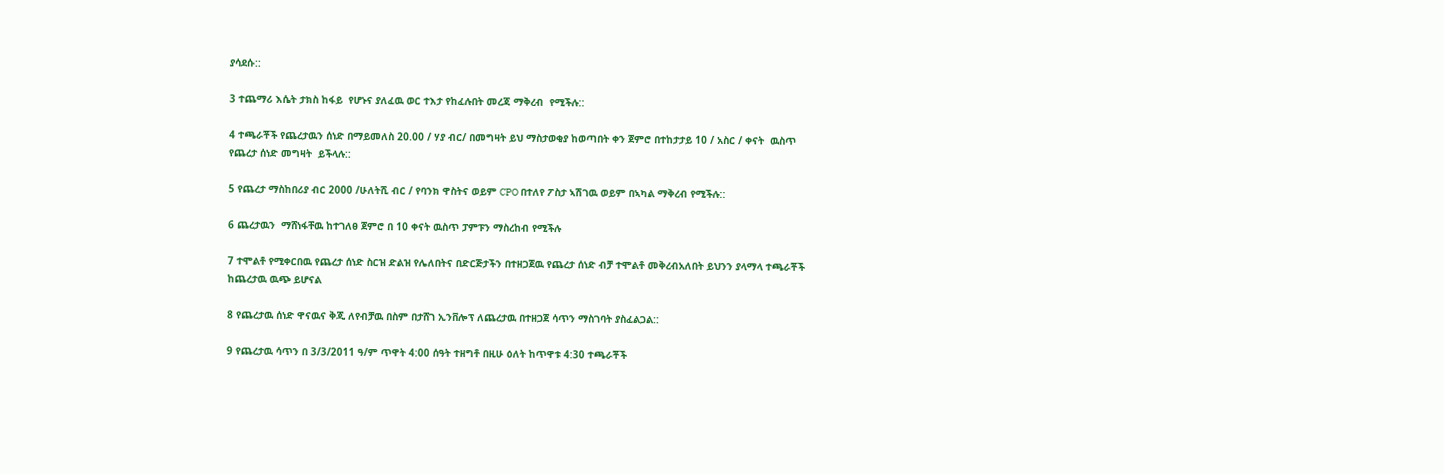ያሳደሱ::

3 ተጨማሪ እሴት ታክስ ከፋይ  የሆኑና ያለፈዉ ወር ተእታ የከፈሉበት መረጃ ማቅረብ  የሚችሉ::

4 ተጫራቾች የጨረታዉን ሰነድ በማይመለስ 20.00 / ሃያ ብር/ በመግዛት ይህ ማስታወቂያ ከወጣበት ቀን ጀምሮ በተከታታይ 10 / አስር / ቀናት  ዉስጥ የጨረታ ሰነድ መግዛት  ይችላሉ::

5 የጨረታ ማስከበሪያ ብር 2000 /ሁለትሺ ብር / የባንክ ዋስትና ወይም CPO በተለየ ፖስታ ኣሽገዉ ወይም በኣካል ማቅረብ የሚችሉ::

6 ጨረታዉን  ማሸነፋቸዉ ከተገለፀ ጀምሮ በ 10 ቀናት ዉስጥ ፓምፑን ማስረከብ የሚችሉ

7 ተሞልቶ የሚቀርበዉ የጨረታ ሰነድ ስርዝ ድልዝ የሌለበትና በድርጅታችን በተዘጋጀዉ የጨረታ ሰነድ ብቻ ተሞልቶ መቅረብአለበት ይህንን ያላማላ ተጫራቾች ከጨረታዉ ዉጭ ይሆናል

8 የጨረታዉ ሰነድ ዋናዉና ቅጂ ለየብቻዉ በስም በታሸገ ኢንቨሎፕ ለጨረታዉ በተዘጋጀ ሳጥን ማስገባት ያስፈልጋል::

9 የጨረታዉ ሳጥን በ 3/3/2011 ዓ/ም ጥዋት 4:00 ሰዓት ተዘግቶ በዚሁ ዕለት ከጥዋቱ 4:30 ተጫራቾች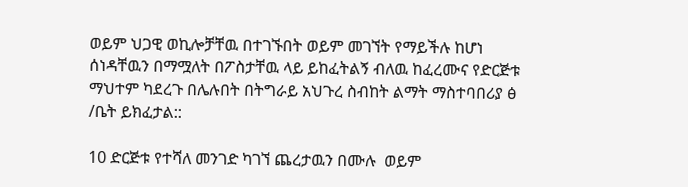ወይም ህጋዊ ወኪሎቻቸዉ በተገኙበት ወይም መገኘት የማይችሉ ከሆነ ሰነዳቸዉን በማሟለት በፖስታቸዉ ላይ ይከፈትልኝ ብለዉ ከፈረሙና የድርጅቱ ማህተም ካደረጉ በሌሉበት በትግራይ አህጉረ ስብከት ልማት ማስተባበሪያ ፅ /ቤት ይክፈታል::

10 ድርጅቱ የተሻለ መንገድ ካገኘ ጨረታዉን በሙሉ  ወይም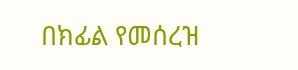በክፊል የመሰረዝ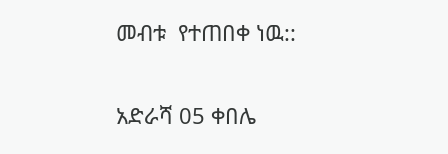መብቱ  የተጠበቀ ነዉ::

አድራሻ 05 ቀበሌ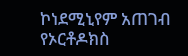ኮነደሚኒየም አጠገብ የኦርቶዶክስ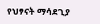የህፃናት ማሳደጊያ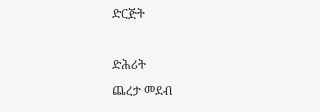ድርጅት

ድሕሪት
ጨረታ መደብ